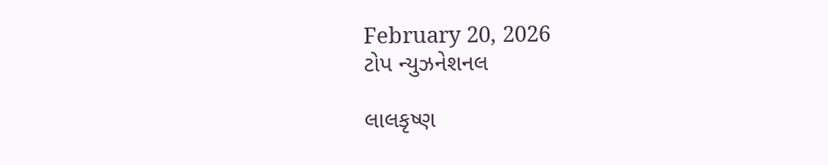February 20, 2026
ટોપ ન્યુઝનેશનલ

લાલકૃષ્ણ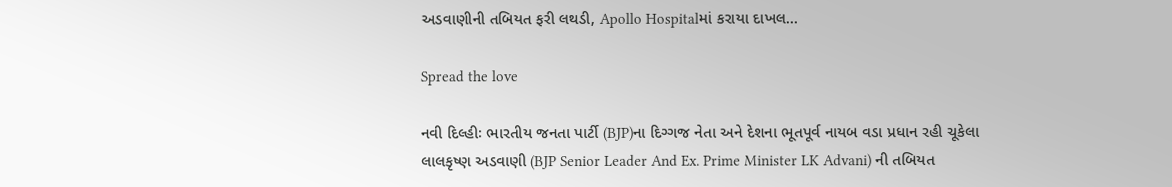અડવાણીની તબિયત ફરી લથડી, Apollo Hospitalમાં કરાયા દાખલ…

Spread the love

નવી દિલ્હીઃ ભારતીય જનતા પાર્ટી (BJP)ના દિગ્ગજ નેતા અને દેશના ભૂતપૂર્વ નાયબ વડા પ્રધાન રહી ચૂકેલા લાલકૃષ્ણ અડવાણી (BJP Senior Leader And Ex. Prime Minister LK Advani) ની તબિયત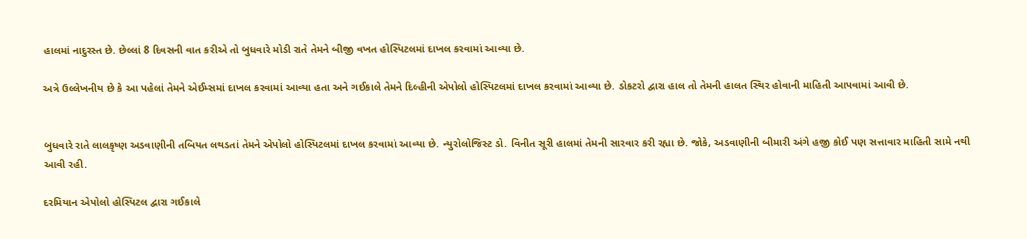હાલમાં નાદુરસ્ત છે. છેલ્લાં 8 દિવસની વાત કરીએ તો બુધવારે મોડી રાતે તેમને બીજી વખત હોસ્પિટલમાં દાખલ કરવામાં આવ્યા છે.

અત્રે ઉલ્લેખનીય છે કે આ પહેલાં તેમને એઈમ્સમાં દાખલ કરવામાં આવ્યા હતા અને ગઈકાલે તેમને દિલ્હીની એપોલો હોસ્પિટલમાં દાખલ કરવામાં આવ્યા છે. ડોકટરો દ્વારા હાલ તો તેમની હાલત સ્થિર હોવાની માહિતી આપવામાં આવી છે.


બુધવારે રાતે લાલકૃષ્ણ અડવાણીની તબિયત લથડતાં તેમને એપોલો હોસ્પિટલમાં દાખલ કરવામાં આવ્યા છે. ન્યુરોલોજિસ્ટ ડો. વિનીત સૂરી હાલમાં તેમની સારવાર કરી રહ્યા છે. જોકે, અડવાણીની બીમારી અંગે હજી કોઈ પણ સત્તાવાર માહિતી સામે નથી આવી રહી.

દરમિયાન એપોલો હોસ્પિટલ દ્વારા ગઈકાલે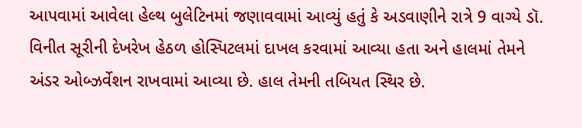આપવામાં આવેલા હેલ્થ બુલેટિનમાં જણાવવામાં આવ્યું હતું કે અડવાણીને રાત્રે 9 વાગ્યે ડૉ. વિનીત સૂરીની દેખરેખ હેઠળ હોસ્પિટલમાં દાખલ કરવામાં આવ્યા હતા અને હાલમાં તેમને અંડર ઓબ્ઝર્વેશન રાખવામાં આવ્યા છે. હાલ તેમની તબિયત સ્થિર છે.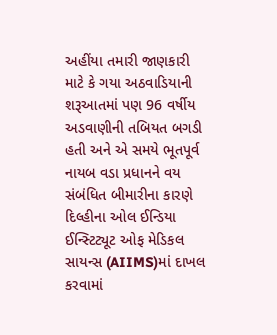અહીંયા તમારી જાણકારી માટે કે ગયા અઠવાડિયાની શરૂઆતમાં પણ 96 વર્ષીય અડવાણીની તબિયત બગડી હતી અને એ સમયે ભૂતપૂર્વ નાયબ વડા પ્રધાનને વય સંબંધિત બીમારીના કારણે દિલ્હીના ઓલ ઈન્ડિયા ઈન્સ્ટિટ્યૂટ ઓફ મેડિકલ સાયન્સ (AIIMS)માં દાખલ કરવામાં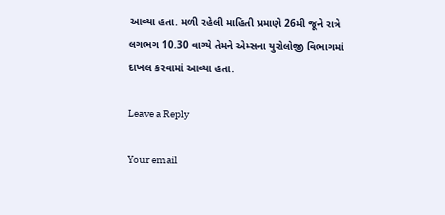આવ્યા હતા. મળી રહેલી માહિતી પ્રમાણે 26મી જૂને રાત્રે લગભગ 10.30 વાગ્યે તેમને એમ્સના યુરોલોજી વિભાગમાં દાખલ કરવામાં આવ્યા હતા.

Leave a Reply

Your email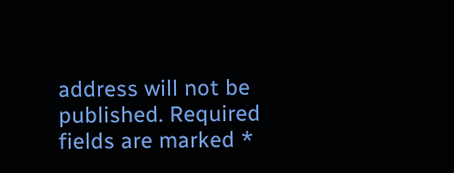address will not be published. Required fields are marked *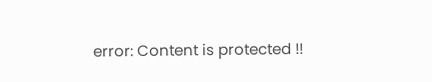error: Content is protected !!